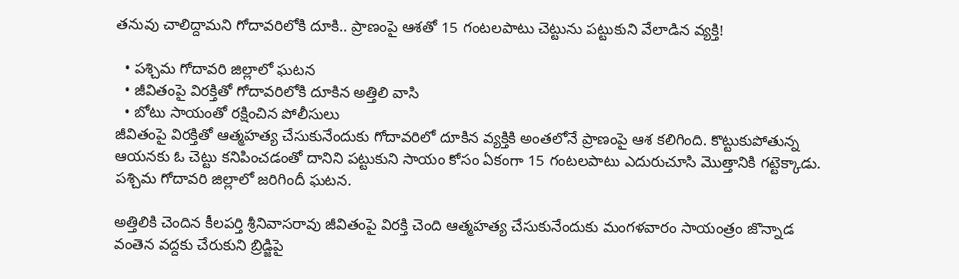తనువు చాలిద్దామని గోదావరిలోకి దూకి.. ప్రాణంపై ఆశతో 15 గంటలపాటు చెట్టును పట్టుకుని వేలాడిన వ్యక్తి!

  • పశ్చిమ గోదావరి జిల్లాలో ఘటన
  • జీవితంపై విరక్తితో గోదావరిలోకి దూకిన అత్తిలి వాసి
  • బోటు సాయంతో రక్షించిన పోలీసులు
జీవితంపై విరక్తితో ఆత్మహత్య చేసుకునేందుకు గోదావరిలో దూకిన వ్యక్తికి అంతలోనే ప్రాణంపై ఆశ కలిగింది. కొట్టుకుపోతున్న ఆయనకు ఓ చెట్టు కనిపించడంతో దానిని పట్టుకుని సాయం కోసం ఏకంగా 15 గంటలపాటు ఎదురుచూసి మొత్తానికి గట్టెక్కాడు. పశ్చిమ గోదావరి జిల్లాలో జరిగిందీ ఘటన.

అత్తిలికి చెందిన కీలపర్తి శ్రీనివాసరావు జీవితంపై విరక్తి చెంది ఆత్మహత్య చేసుకునేందుకు మంగళవారం సాయంత్రం జొన్నాడ వంతెన వద్దకు చేరుకుని బ్రిడ్జిపై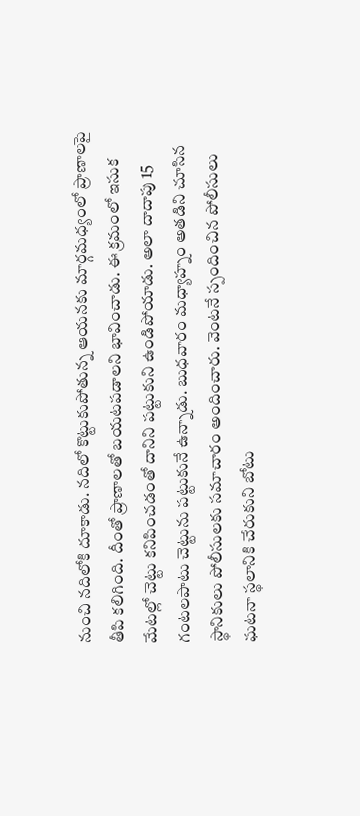నుంచి నదిలోకి దూకాడు. నదిలో కొట్టుకుపోతున్న ఆయనకు మార్గమధ్యంలో ప్రాణాలపై తీపి కలిగింది. దీంతో ప్రాణాలతో బయటపడాలని భావించాడు. ఈ క్రమంలో ఇసుక మేటల్లో చెట్టు కనిపించడంతో దానిని పట్టుకుని ఉండిపోయాడు. అలా దాదాపు 15 గంటలపాటు చెట్టును పట్టుకునే ఉన్నాడు. బుధవారం మధ్యాహ్నం అతడిని చూసిన స్థానికులు పోలీసులకు సమాచారం అందించారు. వెంటనే స్పందించిన పోలీసులు ఘటనా స్థలానికి చేరుకుని బోటు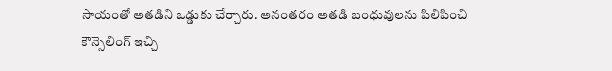సాయంతో అతడిని ఒడ్డుకు చేర్చారు. అనంతరం అతడి బంధువులను పిలిపించి కౌన్సెలింగ్ ఇచ్చి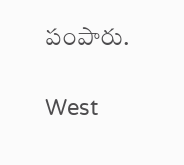పంపారు.

West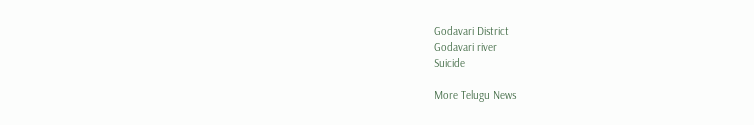Godavari District
Godavari river
Suicide

More Telugu News